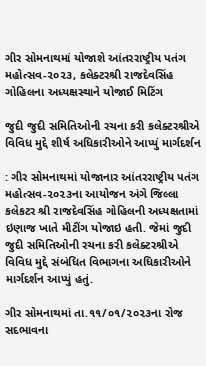ગીર સોમનાથમાં યોજાશે આંતરરાષ્ટ્રીય પતંગ મહોત્સવ-૨૦૨૩, કલેક્ટરશ્રી રાજદેવસિંહ ગોહિલના અધ્યક્ષસ્થાને યોજાઈ મિટિંગ

જુદી જુદી સમિતિઓની રચના કરી કલેક્ટરશ્રીએ વિવિધ મુદ્દે શીર્ષ અધિકારીઓને આપ્યું માર્ગદર્શન

: ગીર સોમનાથમાં યોજાનાર આંતરરાષ્ટ્રીય પતંગ મહોત્સવ-૨૦૨૩ના આયોજન અંગે જિલ્લા કલેકટર શ્રી રાજદેવસિંહ ગોહિલની અધ્યક્ષતામાં ઇણાજ ખાતે મીટીંગ યોજાઇ હતી. જેમાં જુદી જુદી સમિતિઓની રચના કરી કલેક્ટરશ્રીએ વિવિધ મુદ્દે સંબંધિત વિભાગના અધિકારીઓને માર્ગદર્શન આપ્યું હતું.

ગીર સોમનાથમાં તા.૧૧/૦૧/૨૦૨૩ના રોજ સદભાવના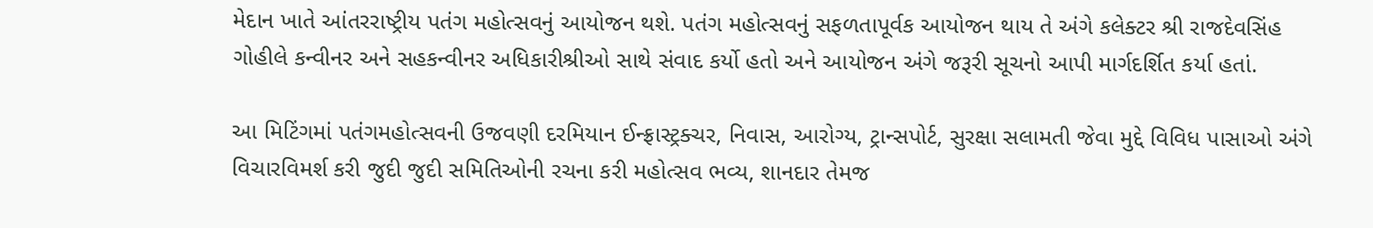મેદાન ખાતે આંતરરાષ્ટ્રીય પતંગ મહોત્સવનું આયોજન થશે. પતંગ મહોત્સવનું સફળતાપૂર્વક આયોજન થાય તે અંગે કલેક્ટર શ્રી રાજદેવસિંહ ગોહીલે કન્વીનર અને સહકન્વીનર અધિકારીશ્રીઓ સાથે સંવાદ કર્યો હતો અને આયોજન અંગે જરૂરી સૂચનો આપી માર્ગદર્શિત કર્યા હતાં.

આ મિટિંગમાં પતંગમહોત્સવની ઉજવણી દરમિયાન ઈન્ફ્રાસ્ટ્રક્ચર, નિવાસ, આરોગ્ય, ટ્રાન્સપોર્ટ, સુરક્ષા સલામતી જેવા મુદ્દે વિવિધ પાસાઓ અંગે વિચારવિમર્શ કરી જુદી જુદી સમિતિઓની રચના કરી મહોત્સવ ભવ્ય, શાનદાર તેમજ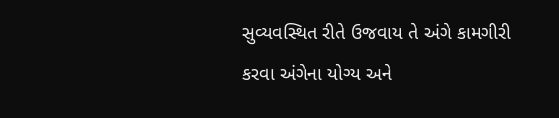સુવ્યવસ્થિત રીતે ઉજવાય તે અંગે કામગીરી કરવા અંગેના યોગ્ય અને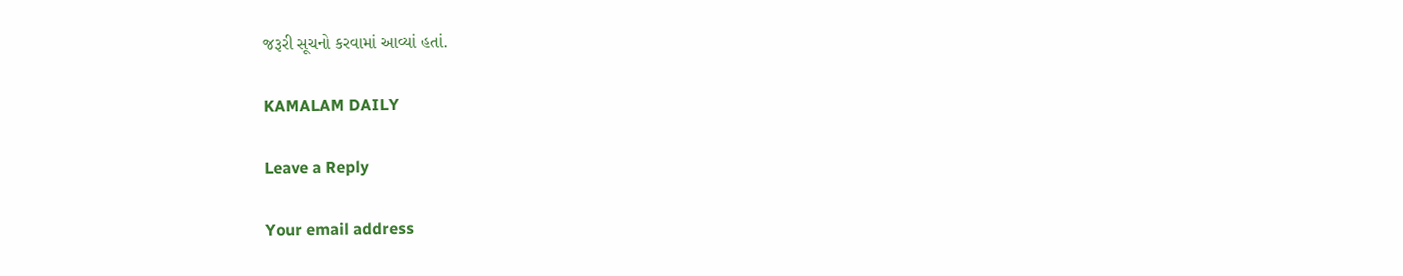જરૂરી સૂચનો કરવામાં આવ્યાં હતાં.

KAMALAM DAILY

Leave a Reply

Your email address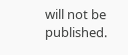will not be published.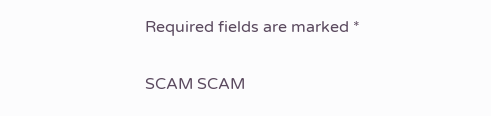Required fields are marked *

SCAM SCAM